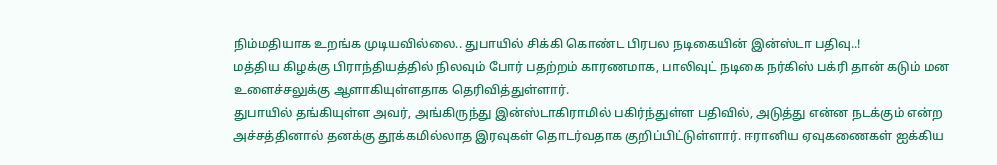நிம்மதியாக உறங்க முடியவில்லை.. துபாயில் சிக்கி கொண்ட பிரபல நடிகையின் இன்ஸ்டா பதிவு..!
மத்திய கிழக்கு பிராந்தியத்தில் நிலவும் போர் பதற்றம் காரணமாக, பாலிவுட் நடிகை நர்கிஸ் பக்ரி தான் கடும் மன உளைச்சலுக்கு ஆளாகியுள்ளதாக தெரிவித்துள்ளார்.
துபாயில் தங்கியுள்ள அவர், அங்கிருந்து இன்ஸ்டாகிராமில் பகிர்ந்துள்ள பதிவில், அடுத்து என்ன நடக்கும் என்ற அச்சத்தினால் தனக்கு தூக்கமில்லாத இரவுகள் தொடர்வதாக குறிப்பிட்டுள்ளார். ஈரானிய ஏவுகணைகள் ஐக்கிய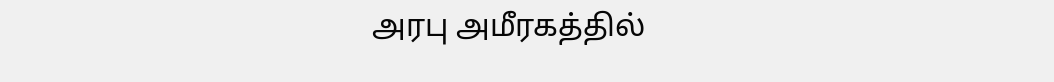அரபு அமீரகத்தில்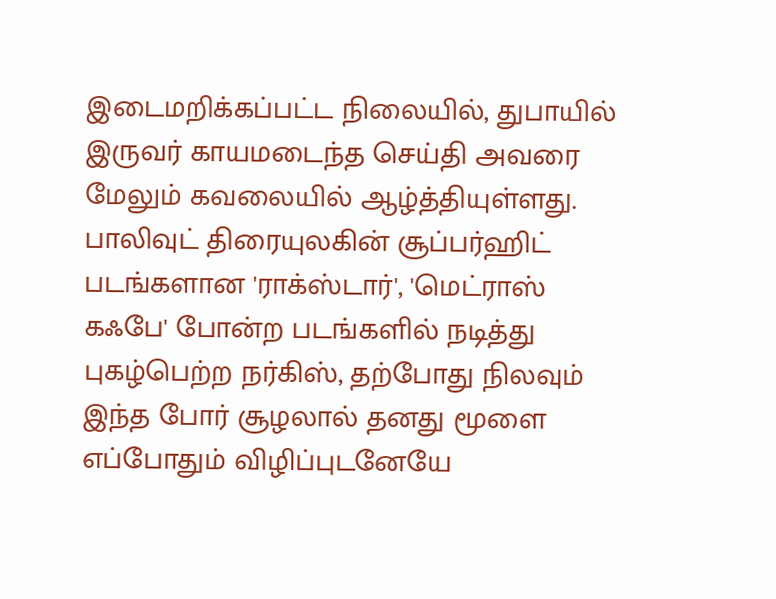இடைமறிக்கப்பட்ட நிலையில், துபாயில் இருவர் காயமடைந்த செய்தி அவரை மேலும் கவலையில் ஆழ்த்தியுள்ளது.
பாலிவுட் திரையுலகின் சூப்பர்ஹிட் படங்களான 'ராக்ஸ்டார்', 'மெட்ராஸ் கஃபே' போன்ற படங்களில் நடித்து புகழ்பெற்ற நர்கிஸ், தற்போது நிலவும் இந்த போர் சூழலால் தனது மூளை எப்போதும் விழிப்புடனேயே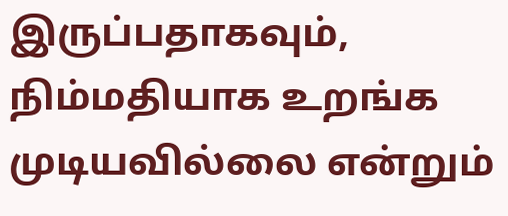இருப்பதாகவும், நிம்மதியாக உறங்க முடியவில்லை என்றும்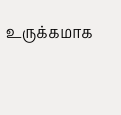உருக்கமாக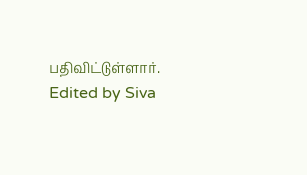பதிவிட்டுள்ளார்.
Edited by Siva